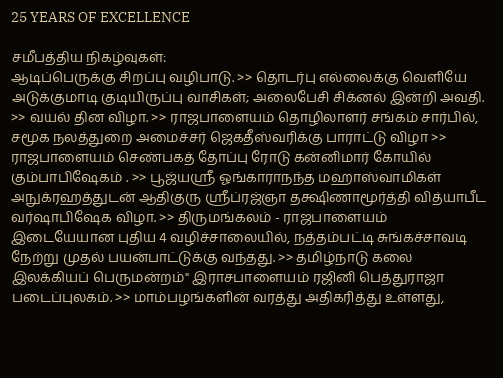25 YEARS OF EXCELLENCE

சமீபத்திய நிகழ்வுகள்:
ஆடிப்பெருக்கு சிறப்பு வழிபாடு. >> தொடர்பு எல்லைக்கு வெளியே அடுக்குமாடி குடியிருப்பு வாசிகள்; அலைபேசி சிக்னல் இன்றி அவதி. >> வயல் தின விழா. >> ராஜபாளையம் தொழிலாளர் சங்கம் சார்பில், சமூக நலத்துறை அமைச்சர் ஜெகதீஸ்வரிக்கு பாராட்டு விழா >> ராஜபாளையம் செண்பகத் தோப்பு ரோடு கன்னிமார் கோயில் கும்பாபிஷேகம் . >> பூஜ்யஸ்ரீ ஓங்காராநந்த மஹாஸ்வாமிகள் அநுக்ரஹத்துடன் ஆதிகுரு ஸ்ரீப்ரஜ்ஞா தக்ஷிணாமூர்த்தி வித்யாபீட வர்ஷாபிஷேக விழா. >> திருமங்கலம் - ராஜபாளையம் இடையேயான புதிய 4 வழிச்சாலையில், நத்தம்பட்டி சுங்கச்சாவடி நேற்று முதல் பயன்பாட்டுக்கு வந்தது. >> தமிழ்நாடு கலை இலக்கியப் பெருமன்றம்" இராசபாளையம் ரஜினி பெத்துராஜா படைப்புலகம். >> மாம்பழங்களின் வரத்து அதிகரித்து உள்ளது,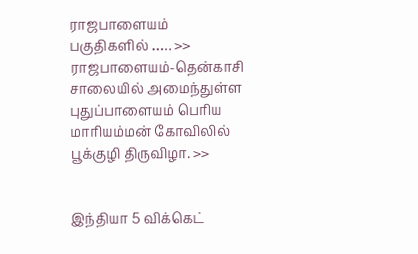ராஜபாளையம் பகுதிகளில் ….. >> ராஜபாளையம்-தென்காசி சாலையில் அமைந்துள்ள புதுப்பாளையம் பெரிய மாரியம்மன் கோவிலில் பூக்குழி திருவிழா. >>


இந்தியா 5 விக்கெட்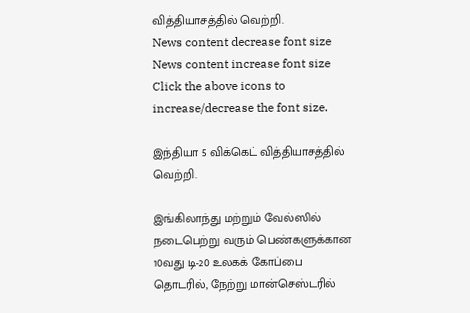வித்தியாசத்தில் வெற்றி.
News content decrease font size News content increase font size
Click the above icons to increase/decrease the font size.

இந்தியா 5 விக்கெட் வித்தியாசத்தில் வெற்றி.

இங்கிலாந்து மற்றும் வேல்ஸில் நடைபெற்று வரும் பெண்களுக்கான 10வது டி-20 உலகக் கோப்பை தொடரில், நேற்று மான்செஸ்டரில்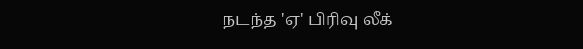நடந்த 'ஏ' பிரிவு லீக்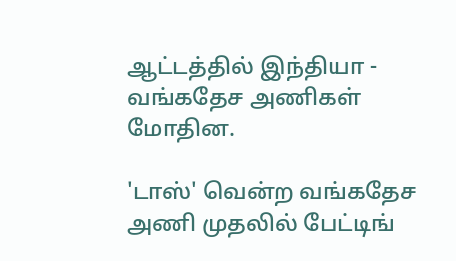ஆட்டத்தில் இந்தியா - வங்கதேச அணிகள் மோதின.

'டாஸ்' வென்ற வங்கதேச அணி முதலில் பேட்டிங்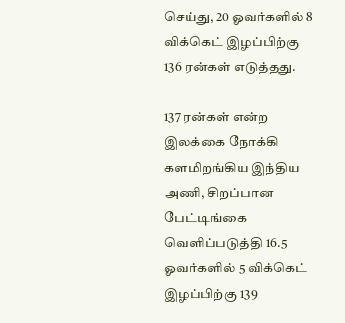செய்து, 20 ஓவர்களில் 8 விக்கெட் இழப்பிற்கு 136 ரன்கள் எடுத்தது.

137 ரன்கள் என்ற இலக்கை நோக்கி களமிறங்கிய இந்திய அணி, சிறப்பான பேட்டிங்கை வெளிப்படுத்தி 16.5 ஓவர்களில் 5 விக்கெட் இழப்பிற்கு 139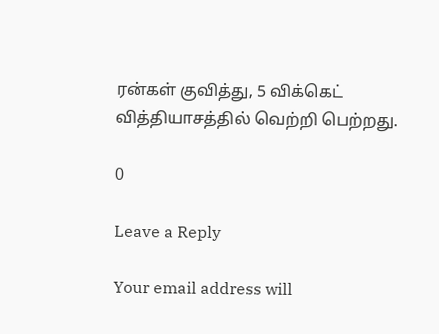ரன்கள் குவித்து, 5 விக்கெட் வித்தியாசத்தில் வெற்றி பெற்றது.

0

Leave a Reply

Your email address will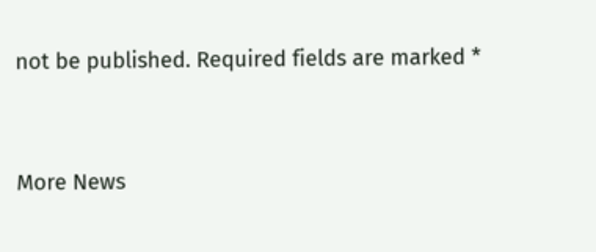not be published. Required fields are marked *


More News